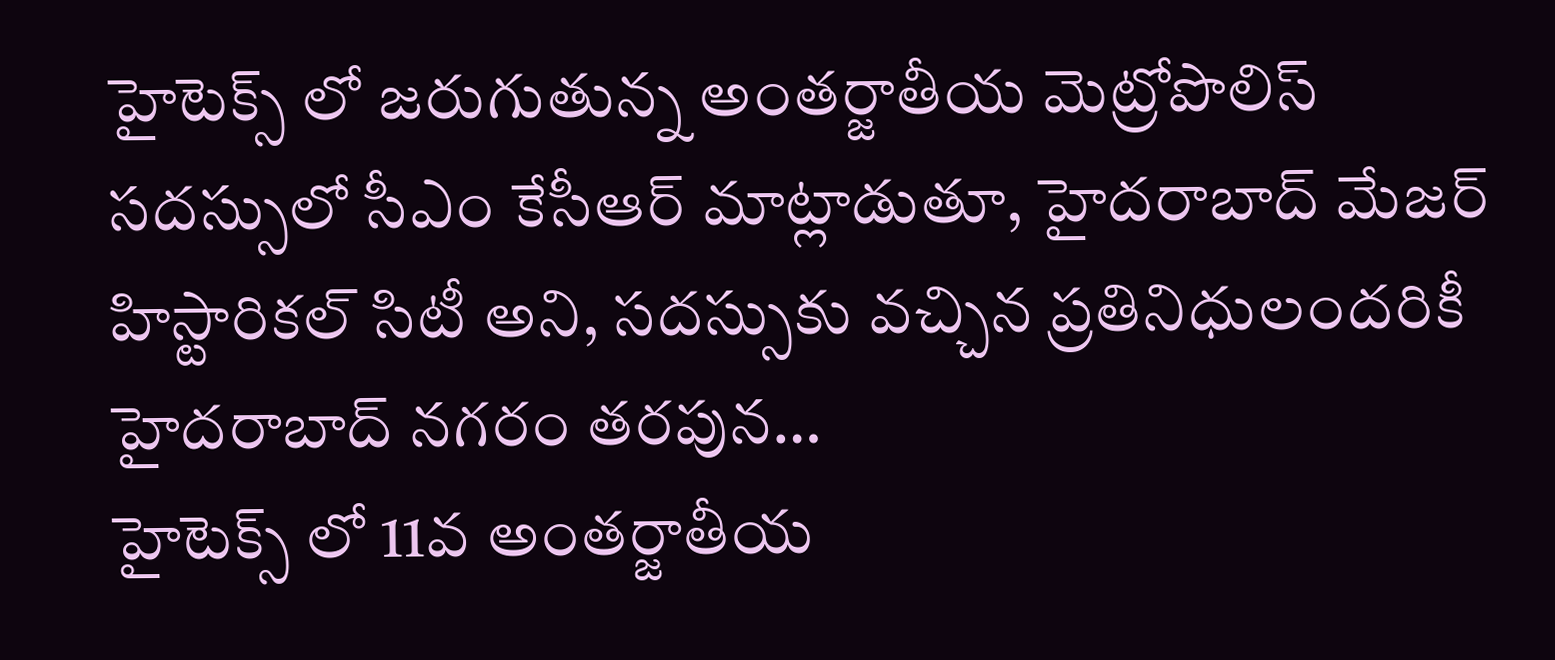హైటెక్స్ లో జరుగుతున్న అంతర్జాతీయ మెట్రోపొలిస్ సదస్సులో సీఎం కేసీఆర్ మాట్లాడుతూ, హైదరాబాద్ మేజర్ హిస్టారికల్ సిటీ అని, సదస్సుకు వచ్చిన ప్రతినిధులందరికీ హైదరాబాద్ నగరం తరపున…
హైటెక్స్ లో 11వ అంతర్జాతీయ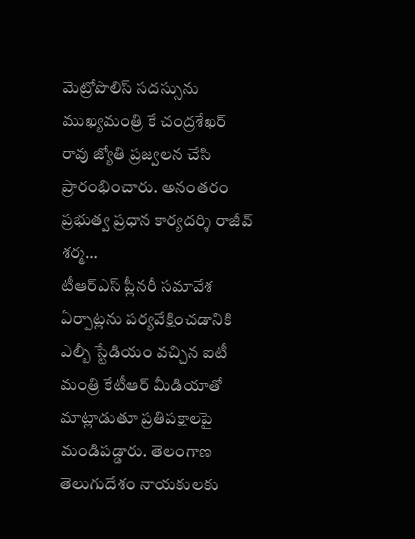మెట్రోపొలిస్ సదస్సును ముఖ్యమంత్రి కే చంద్రశేఖర్ రావు జ్యోతి ప్రజ్వలన చేసి ప్రారంభించారు. అనంతరం ప్రభుత్వ ప్రధాన కార్యదర్శి రాజీవ్ శర్మ…
టీఆర్ఎస్ ప్లీనరీ సమావేశ ఏర్పాట్లను పర్యవేక్షించడానికి ఎల్బీ స్టేడియం వచ్చిన ఐటీ మంత్రి కేటీఆర్ మీడియాతో మాట్లాడుతూ ప్రతిపక్షాలపై మండిపడ్డారు. తెలంగాణ తెలుగుదేశం నాయకులకు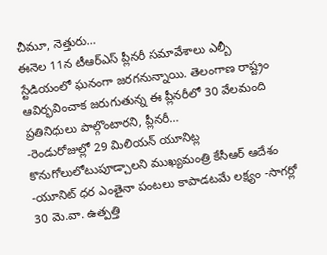చీమూ, నెత్తురు…
ఈనెల 11న టీఆర్ఎస్ ప్లీనరీ సమావేశాలు ఎల్బీ స్టేడియంలో ఘనంగా జరగనున్నాయి. తెలంగాణ రాష్ట్రం ఆవిర్భవించాక జరుగుతున్న ఈ ప్లీనరీలో 30 వేలమంది ప్రతినిధులు పాల్గొంటారని, ప్లీనరీ…
-రెండురోజుల్లో 29 మిలియన్ యూనిట్ల కొనుగోలులోటుపూడ్చాలని ముఖ్యమంత్రి కేసీఆర్ ఆదేశం -యూనిట్ ధర ఎంతైనా పంటలు కాపాడటమే లక్ష్యం -సాగర్లో 30 మె.వా. ఉత్పత్తి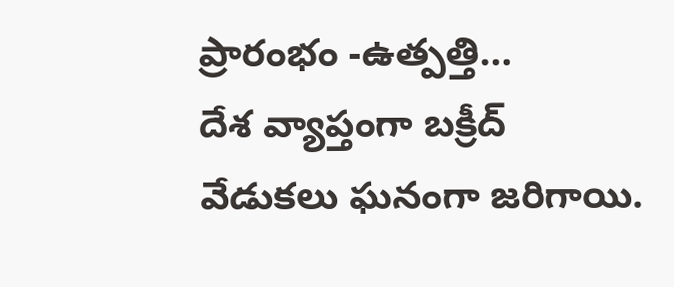ప్రారంభం -ఉత్పత్తి…
దేశ వ్యాప్తంగా బక్రీద్ వేడుకలు ఘనంగా జరిగాయి.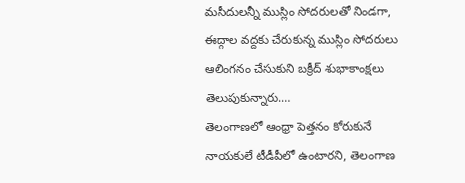మసీదులన్నీ ముస్లిం సోదరులతో నిండగా, ఈద్గాల వద్దకు చేరుకున్న ముస్లిం సోదరులు ఆలింగనం చేసుకుని బక్రీద్ శుభాకాంక్షలు తెలుపుకున్నారు.…
తెలంగాణలో ఆంధ్రా పెత్తనం కోరుకునే నాయకులే టీడీపీలో ఉంటారని, తెలంగాణ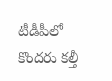టీడీపీలో కొందరు కల్తీ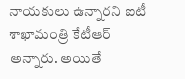నాయకులు ఉన్నారని ఐటీ శాఖామంత్రి కేటీఆర్ అన్నారు. అయితే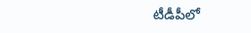టీడీపీలో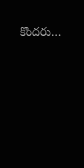కొందరు…